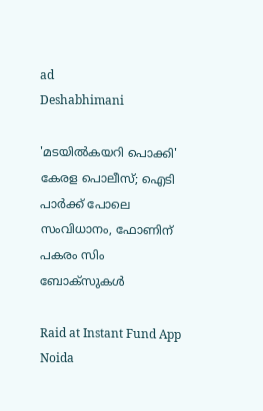ad
Deshabhimani

'മടയിൽകയറി പൊക്കി' കേരള പൊലീസ്; ഐടി പാർക്ക് പോലെ സംവിധാനം, ഫോണിന് പകരം സിം ബോക്സുകൾ

Raid at Instant Fund App Noida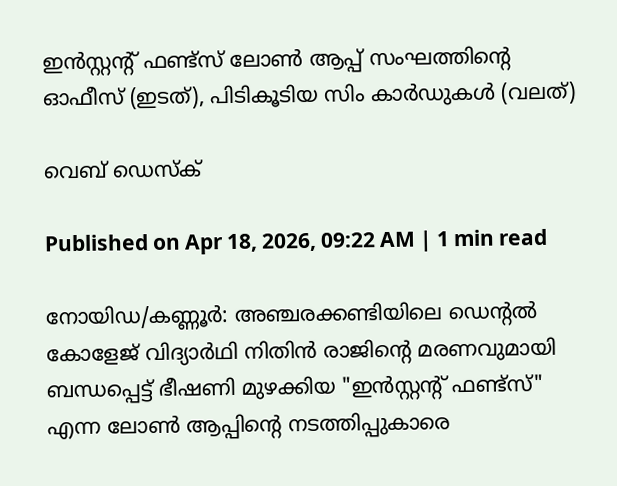ഇൻസ്റ്റന്റ് ഫണ്ട്സ് ലോൺ ആപ്പ് സംഘത്തിന്റെ ഓഫീസ് (ഇടത്), പിടികൂടിയ സിം കാർഡുകൾ (വലത്)

വെബ് ഡെസ്ക്

Published on Apr 18, 2026, 09:22 AM | 1 min read

നോയിഡ/കണ്ണൂർ: അഞ്ചരക്കണ്ടിയിലെ ഡെന്റൽ കോളേജ് വിദ്യാർഥി നിതിൻ രാജിന്റെ മരണവുമായി ബന്ധപ്പെട്ട് ഭീഷണി മുഴക്കിയ "ഇൻസ്റ്റന്റ് ഫണ്ട്സ്" എന്ന ലോൺ ആപ്പിന്റെ നടത്തിപ്പുകാരെ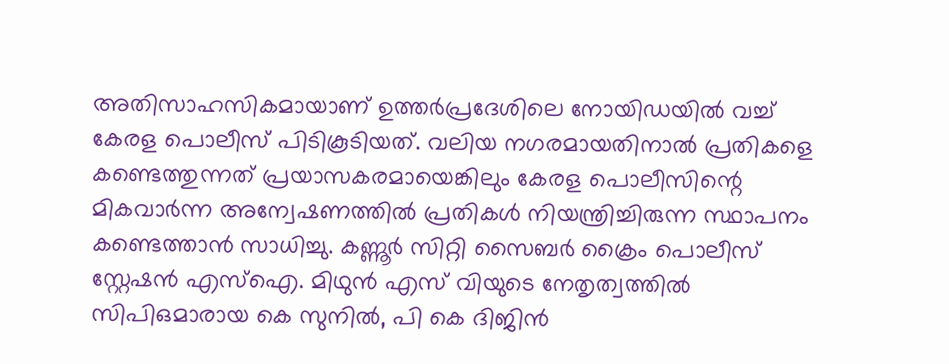അതിസാഹസികമായാണ് ഉത്തർപ്രദേശിലെ നോയിഡയിൽ വച്ച് കേരള പൊലീസ് പിടികൂടിയത്. വലിയ നഗരമായതിനാൽ പ്രതികളെ കണ്ടെത്തുന്നത് പ്രയാസകരമായെങ്കിലും കേരള പൊലീസിന്റെ മികവാർന്ന അന്വേഷണത്തിൽ പ്രതികൾ നിയന്ത്രിച്ചിരുന്ന സ്ഥാപനം കണ്ടെത്താൻ സാധിച്ചു. കണ്ണൂർ സിറ്റി സൈബർ ക്രൈം പൊലീസ് സ്റ്റേഷൻ എസ്ഐ. മിഥുൻ എസ് വിയുടെ നേതൃത്വത്തിൽ സിപിഒമാരായ കെ സുനിൽ, പി കെ ദിജിൻ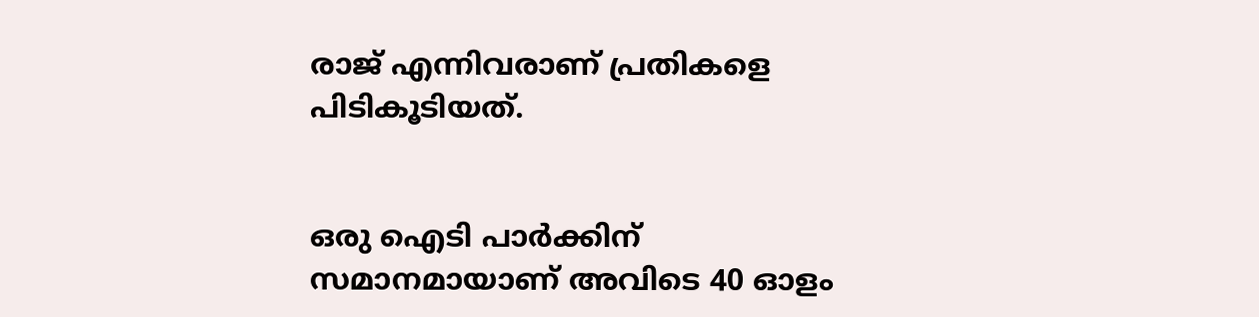രാജ് എന്നിവരാണ് പ്രതികളെ പിടികൂടിയത്.


ഒരു ഐടി പാർക്കിന് സമാനമായാണ് അവിടെ 40 ഓളം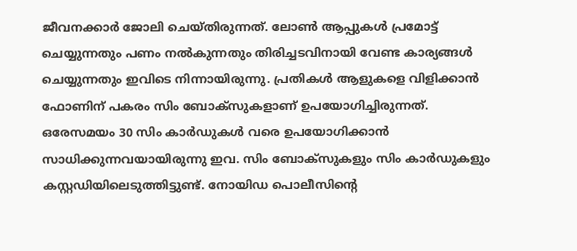ജീവനക്കാർ ജോലി ചെയ്തിരുന്നത്. ലോൺ ആപ്പുകൾ പ്രമോട്ട് ചെയ്യുന്നതും പണം നൽകുന്നതും തിരിച്ചടവിനായി വേണ്ട കാര്യങ്ങൾ ചെയ്യുന്നതും ഇവിടെ നിന്നായിരുന്നു. പ്രതികൾ ആളുകളെ വിളിക്കാൻ ഫോണിന് പകരം സിം ബോക്സുകളാണ് ഉപയോഗിച്ചിരുന്നത്. ഒരേസമയം 30 സിം കാർഡുകൾ വരെ ഉപയോഗിക്കാൻ സാധിക്കുന്നവയായിരുന്നു ഇവ. സിം ബോക്സുകളും സിം കാർഡുകളും കസ്റ്റഡിയിലെടുത്തിട്ടുണ്ട്. നോയിഡ പൊലീസിന്റെ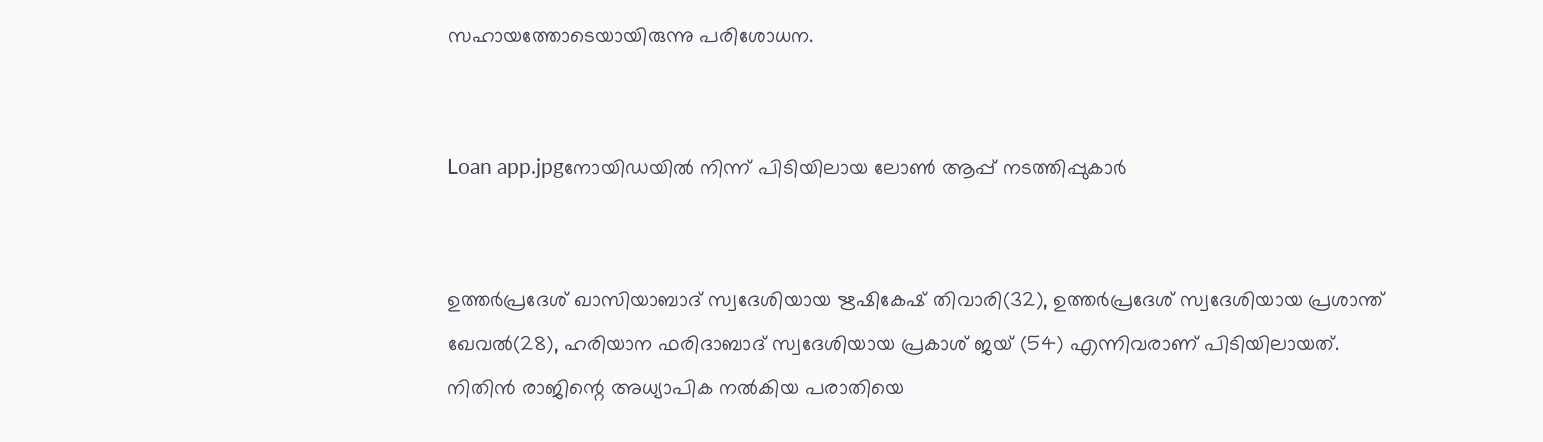സഹായത്തോടെയായിരുന്നു പരിശോധന.


Loan app.jpgനോയിഡയിൽ നിന്ന് പിടിയിലായ ലോൺ ആപ്പ് നടത്തിപ്പുകാർ


ഉത്തർപ്രദേശ് ഖാസിയാബാദ് സ്വദേശിയായ ഋഷികേഷ് തിവാരി(32), ഉത്തർപ്രദേശ് സ്വദേശിയായ പ്രശാന്ത് ഖേവൽ(28), ഹരിയാന ഫരിദാബാദ് സ്വദേശിയായ പ്രകാശ് ജയ് (54) എന്നിവരാണ് പിടിയിലായത്. നിതിൻ രാജിന്റെ അധ്യാപിക നൽകിയ പരാതിയെ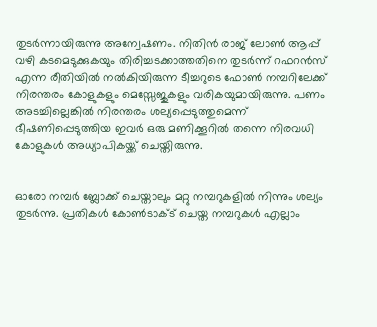തുടർന്നായിരുന്നു അന്വേഷണം. നിതിൻ രാജ് ലോൺ ആപ്പ് വഴി കടമെടുക്കുകയും തിരിച്ചടക്കാത്തതിനെ തുടർന്ന് റഫറൻസ് എന്ന രീതിയിൽ നൽകിയിരുന്ന ടീച്ചറുടെ ഫോൺ നമ്പറിലേക്ക് നിരന്തരം കോളുകളും മെസ്സേജുകളും വരികയുമായിരുന്നു. പണം അടച്ചില്ലെങ്കിൽ നിരന്തരം ശല്യപ്പെടുത്തുമെന്ന് ഭീഷണിപ്പെടുത്തിയ ഇവർ ഒരു മണിക്കൂറിൽ തന്നെ നിരവധി കോളുകൾ അധ്യാപികയ്ക്ക് ചെയ്തിരുന്നു.


ഓരോ നമ്പർ ബ്ലോക്ക് ചെയ്താലും മറ്റു നമ്പറുകളിൽ നിന്നും ശല്യം തുടർന്നു. പ്രതികൾ കോൺടാക്ട് ചെയ്ത നമ്പറുകൾ എല്ലാം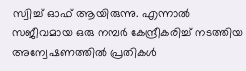സ്വിച്ച് ഓഫ് ആയിരുന്നു. എന്നാൽ സജീവമായ ഒരു നമ്പർ കേന്ദ്രീകരിച്ച് നടത്തിയ അന്വേഷണത്തിൽ പ്രതികൾ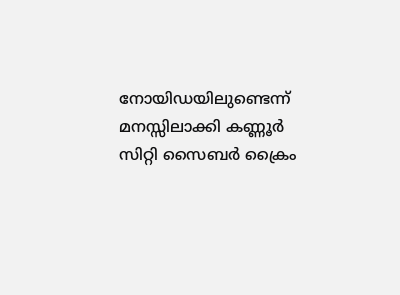നോയിഡയിലുണ്ടെന്ന് മനസ്സിലാക്കി കണ്ണൂർ സിറ്റി സൈബർ ക്രൈം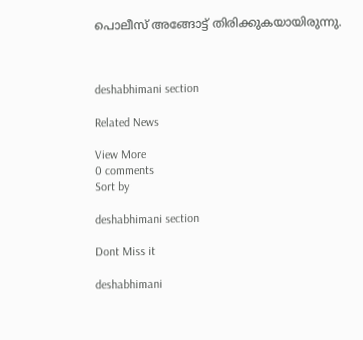പൊലീസ് അങ്ങോട്ട് തിരിക്കുകയായിരുന്നു.



deshabhimani section

Related News

View More
0 comments
Sort by

deshabhimani section

Dont Miss it

deshabhimani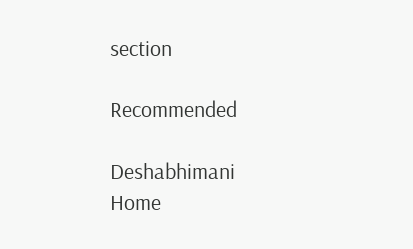section

Recommended

Deshabhimani
Home